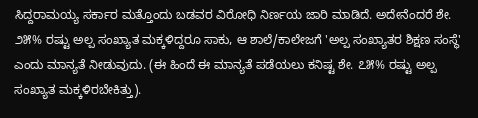ಸಿದ್ದರಾಮಯ್ಯ ಸರ್ಕಾರ ಮತ್ತೊಂದು ಬಡವರ ವಿರೋಧಿ ನಿರ್ಣಯ ಜಾರಿ ಮಾಡಿದೆ. ಅದೇನೆಂದರೆ ಶೇ. ೨೫% ರಷ್ಟು ಅಲ್ಪ ಸಂಖ್ಯಾತ ಮಕ್ಕಳಿದ್ದರೂ ಸಾಕು, ಆ ಶಾಲೆ/ಕಾಲೇಜಗೆ 'ಅಲ್ಪ ಸಂಖ್ಯಾತರ ಶಿಕ್ಷಣ ಸಂಸ್ಥೆ' ಎಂದು ಮಾನ್ಯತೆ ನೀಡುವುದು. (ಈ ಹಿಂದೆ ಈ ಮಾನ್ಯತೆ ಪಡೆಯಲು ಕನಿಷ್ಟ ಶೇ. ೭೫% ರಷ್ಟು ಅಲ್ಪ ಸಂಖ್ಯಾತ ಮಕ್ಕಳಿರಬೇಕಿತ್ತು).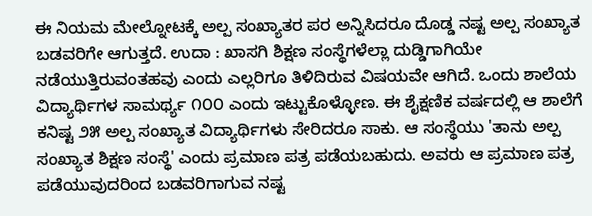ಈ ನಿಯಮ ಮೇಲ್ನೋಟಕ್ಕೆ ಅಲ್ಪ ಸಂಖ್ಯಾತರ ಪರ ಅನ್ನಿಸಿದರೂ ದೊಡ್ಡ ನಷ್ಟ ಅಲ್ಪ ಸಂಖ್ಯಾತ ಬಡವರಿಗೇ ಆಗುತ್ತದೆ. ಉದಾ : ಖಾಸಗಿ ಶಿಕ್ಷಣ ಸಂಸ್ಥೆಗಳೆಲ್ಲಾ ದುಡ್ಡಿಗಾಗಿಯೇ ನಡೆಯುತ್ತಿರುವಂತಹವು ಎಂದು ಎಲ್ಲರಿಗೂ ತಿಳಿದಿರುವ ವಿಷಯವೇ ಆಗಿದೆ. ಒಂದು ಶಾಲೆಯ ವಿದ್ಯಾರ್ಥಿಗಳ ಸಾಮರ್ಥ್ಯ ೧೦೦ ಎಂದು ಇಟ್ಟುಕೊಳ್ಳೋಣ. ಈ ಶೈಕ್ಷಣಿಕ ವರ್ಷದಲ್ಲಿ ಆ ಶಾಲೆಗೆ ಕನಿಷ್ಟ ೨೫ ಅಲ್ಪ ಸಂಖ್ಯಾತ ವಿದ್ಯಾರ್ಥಿಗಳು ಸೇರಿದರೂ ಸಾಕು. ಆ ಸಂಸ್ಥೆಯು 'ತಾನು ಅಲ್ಪ ಸಂಖ್ಯಾತ ಶಿಕ್ಷಣ ಸಂಸ್ಥೆ' ಎಂದು ಪ್ರಮಾಣ ಪತ್ರ ಪಡೆಯಬಹುದು. ಅವರು ಆ ಪ್ರಮಾಣ ಪತ್ರ ಪಡೆಯುವುದರಿಂದ ಬಡವರಿಗಾಗುವ ನಷ್ಟ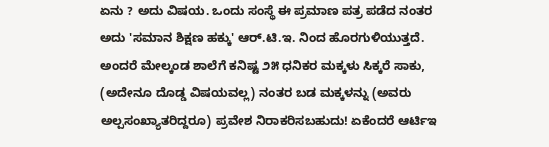ಏನು ? ಅದು ವಿಷಯ. ಒಂದು ಸಂಸ್ಥೆ ಈ ಪ್ರಮಾಣ ಪತ್ರ ಪಡೆದ ನಂತರ ಅದು 'ಸಮಾನ ಶಿಕ್ಷಣ ಹಕ್ಕು' ಆರ್.ಟಿ.ಇ. ನಿಂದ ಹೊರಗುಳಿಯುತ್ತದೆ. ಅಂದರೆ ಮೇಲ್ಕಂಡ ಶಾಲೆಗೆ ಕನಿಷ್ಟ ೨೫ ಧನಿಕರ ಮಕ್ಕಳು ಸಿಕ್ಕರೆ ಸಾಕು, (ಅದೇನೂ ದೊಡ್ಡ ವಿಷಯವಲ್ಲ) ನಂತರ ಬಡ ಮಕ್ಕಳನ್ನು (ಅವರು ಅಲ್ಪಸಂಖ್ಯಾತರಿದ್ದರೂ) ಪ್ರವೇಶ ನಿರಾಕರಿಸಬಹುದು! ಏಕೆಂದರೆ ಆರ್ಟಿಇ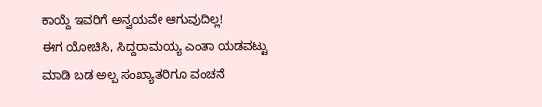ಕಾಯ್ದೆ ಇವರಿಗೆ ಅನ್ವಯವೇ ಆಗುವುದಿಲ್ಲ!
ಈಗ ಯೋಚಿಸಿ, ಸಿದ್ದರಾಮಯ್ಯ ಎಂತಾ ಯಡವಟ್ಟು ಮಾಡಿ ಬಡ ಅಲ್ಪ ಸಂಖ್ಯಾತರಿಗೂ ವಂಚನೆ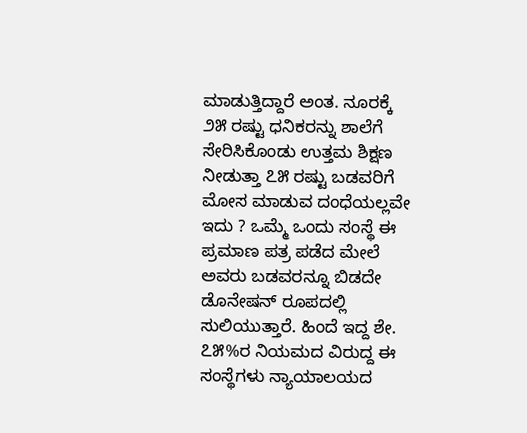ಮಾಡುತ್ತಿದ್ದಾರೆ ಅಂತ. ನೂರಕ್ಕೆ ೨೫ ರಷ್ಟು ಧನಿಕರನ್ನು ಶಾಲೆಗೆ ಸೇರಿಸಿಕೊಂಡು ಉತ್ತಮ ಶಿಕ್ಷಣ ನೀಡುತ್ತಾ ೭೫ ರಷ್ಟು ಬಡವರಿಗೆ ಮೋಸ ಮಾಡುವ ದಂಧೆಯಲ್ಲವೇ ಇದು ? ಒಮ್ಮೆ ಒಂದು ಸಂಸ್ಥೆ ಈ ಪ್ರಮಾಣ ಪತ್ರ ಪಡೆದ ಮೇಲೆ ಅವರು ಬಡವರನ್ನೂ ಬಿಡದೇ ಡೊನೇಷನ್ ರೂಪದಲ್ಲಿ ಸುಲಿಯುತ್ತಾರೆ. ಹಿಂದೆ ಇದ್ದ ಶೇ. ೭೫%ರ ನಿಯಮದ ವಿರುದ್ದ ಈ ಸಂಸ್ಥೆಗಳು ನ್ಯಾಯಾಲಯದ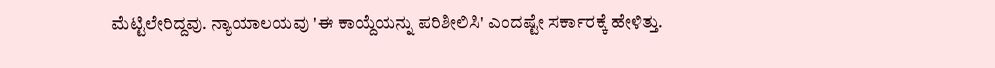ಮೆಟ್ಟಿಲೇರಿದ್ದವು. ನ್ಯಾಯಾಲಯವು 'ಈ ಕಾಯ್ದೆಯನ್ನು ಪರಿಶೀಲಿಸಿ' ಎಂದಷ್ಟೇ ಸರ್ಕಾರಕ್ಕೆ ಹೇಳಿತ್ತು.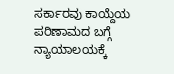ಸರ್ಕಾರವು ಕಾಯ್ದೆಯ ಪರಿಣಾಮದ ಬಗ್ಗೆ ನ್ಯಾಯಾಲಯಕ್ಕೆ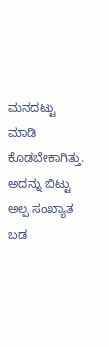ಮನದಟ್ಟು ಮಾಡಿ ಕೊಡಬೇಕಾಗಿತ್ತು. ಅದನ್ನು ಬಿಟ್ಟು ಅಲ್ಪ ಸಂಖ್ಯಾತ ಬಡ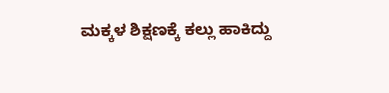ಮಕ್ಕಳ ಶಿಕ್ಷಣಕ್ಕೆ ಕಲ್ಲು ಹಾಕಿದ್ದು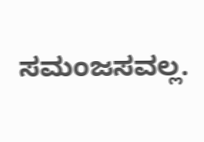ಸಮಂಜಸವಲ್ಲ.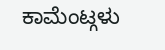ಕಾಮೆಂಟ್ಗಳು